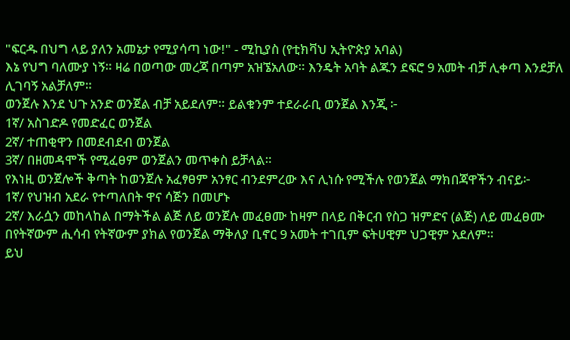"ፍርዱ በህግ ላይ ያለን አመኔታ የሚያሳጣ ነው!" - ሚኪያስ (የቲክቫህ ኢትዮጵያ አባል)
እኔ የህግ ባለሙያ ነኝ። ዛሬ በወጣው መረጃ በጣም አዝኜአለው። እንዴት አባት ልጁን ደፍሮ 9 አመት ብቻ ሊቀጣ እንደቻለ ሊገባኝ አልቻለም።
ወንጀሉ እንደ ህጉ አንድ ወንጀል ብቻ አይደለም። ይልቁንም ተደራራቢ ወንጀል እንጂ ፦
1ኛ/ አስገድዶ የመድፈር ወንጀል
2ኛ/ ተጠቂዋን በመደብደብ ወንጀል
3ኛ/ በዘመዳሞች የሚፈፀም ወንጀልን መጥቀስ ይቻላል።
የእነዚ ወንጀሎች ቅጣት ከወንጀሉ አፈፃፀም አንፃር ብንደምረው እና ሊነሱ የሚችሉ የወንጀል ማክበጃዋችን ብናይ፦
1ኛ/ የህዝብ አደራ የተጣለበት ዋና ሳጅን በመሆኑ
2ኛ/ እራሷን መከላከል በማትችል ልጅ ለይ ወንጀሉ መፈፀሙ ከዛም በላይ በቅርብ የስጋ ዝምድና (ልጅ) ለይ መፈፀሙ በየትኛውም ሒሳብ የትኛውም ያክል የወንጀል ማቅለያ ቢኖር 9 አመት ተገቢም ፍትሀዊም ህጋዊም አደለም።
ይህ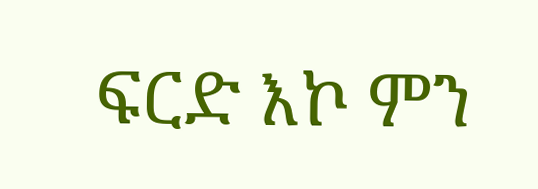ፍርድ እኮ ምን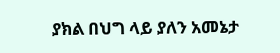ያክል በህግ ላይ ያለን አመኔታ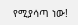የሚያሳጣ ነው!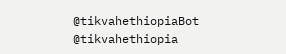@tikvahethiopiaBot @tikvahethiopia